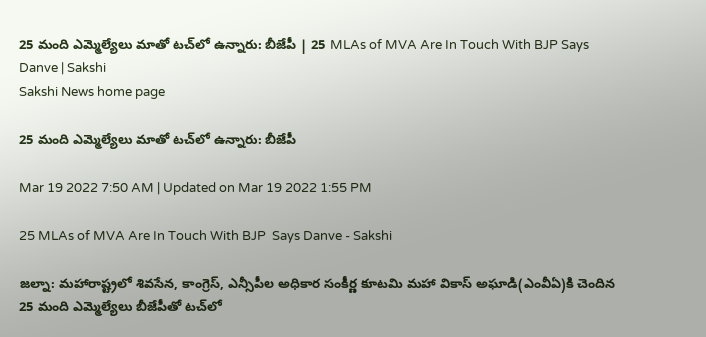25 మంది ఎమ్మెల్యేలు మాతో టచ్‌లో ఉన్నారు: బీజేపీ | 25 MLAs of MVA Are In Touch With BJP Says Danve | Sakshi
Sakshi News home page

25 మంది ఎమ్మెల్యేలు మాతో టచ్‌లో ఉన్నారు: బీజేపీ

Mar 19 2022 7:50 AM | Updated on Mar 19 2022 1:55 PM

25 MLAs of MVA Are In Touch With BJP  Says Danve - Sakshi

జల్నా: మహారాష్ట్రలో శివసేన, కాంగ్రెస్, ఎన్సీపీల అధికార సంకీర్ణ కూటమి మహా వికాస్‌ అఘాడి(ఎంవీఏ)కి చెందిన 25 మంది ఎమ్మెల్యేలు బీజేపీతో టచ్‌లో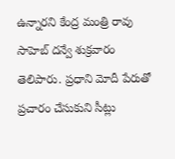ఉన్నారని కేంద్ర మంత్రి రావు సాహెబ్‌ దన్వే శుక్రవారం తెలిపారు. ప్రధాని మోదీ పేరుతో ప్రచారం చేసుకుని సీట్లు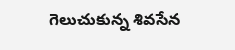గెలుచుకున్న శివసేన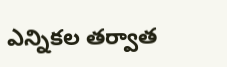ఎన్నికల తర్వాత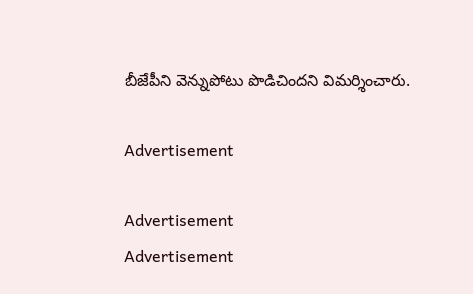బీజేపీని వెన్నుపోటు పొడిచిందని విమర్శించారు.

Advertisement

Advertisement
Advertisement